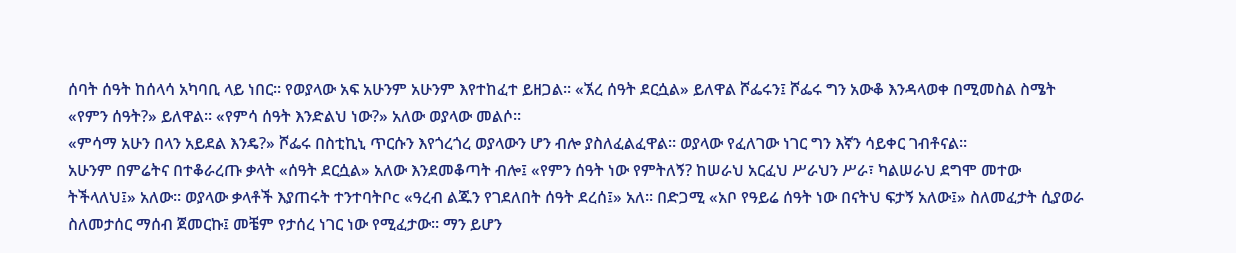ሰባት ሰዓት ከሰላሳ አካባቢ ላይ ነበር፡፡ የወያላው አፍ አሁንም አሁንም እየተከፈተ ይዘጋል፡፡ «ኧረ ሰዓት ደርሷል» ይለዋል ሾፌሩን፤ ሾፌሩ ግን አውቆ እንዳላወቀ በሚመስል ስሜት «የምን ሰዓት?» ይለዋል፡፡ «የምሳ ሰዓት እንድልህ ነው?» አለው ወያላው መልሶ፡፡
«ምሳማ አሁን በላን አይደል እንዴ?» ሾፌሩ በስቲኪኒ ጥርሱን እየጎረጎረ ወያላውን ሆን ብሎ ያስለፈልፈዋል፡፡ ወያላው የፈለገው ነገር ግን እኛን ሳይቀር ገብቶናል፡፡
አሁንም በምሬትና በተቆራረጡ ቃላት «ሰዓት ደርሷል» አለው እንደመቆጣት ብሎ፤ «የምን ሰዓት ነው የምትለኝ? ከሠራህ አርፈህ ሥራህን ሥራ፣ ካልሠራህ ደግሞ መተው ትችላለህ፤» አለው፡፡ ወያላው ቃላቶች እያጠሩት ተንተባትቦc «ዓረብ ልጁን የገደለበት ሰዓት ደረሰ፤» አለ፡፡ በድጋሚ «አቦ የዓይሬ ሰዓት ነው በናትህ ፍታኝ አለው፤» ስለመፈታት ሲያወራ ስለመታሰር ማሰብ ጀመርኩ፤ መቼም የታሰረ ነገር ነው የሚፈታው፡፡ ማን ይሆን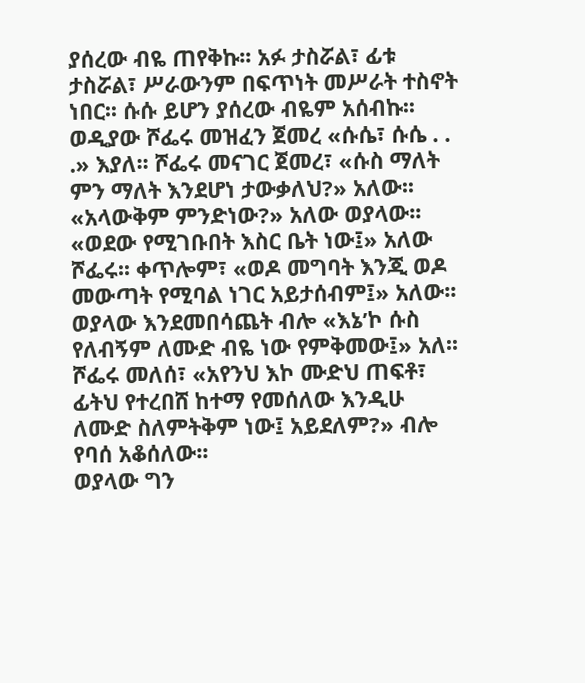ያሰረው ብዬ ጠየቅኩ፡፡ አፉ ታስሯል፣ ፊቱ ታስሯል፣ ሥራውንም በፍጥነት መሥራት ተስኖት ነበር፡፡ ሱሱ ይሆን ያሰረው ብዬም አሰብኩ፡፡
ወዲያው ሾፌሩ መዝፈን ጀመረ «ሱሴ፣ ሱሴ . . .» እያለ፡፡ ሾፌሩ መናገር ጀመረ፣ «ሱስ ማለት ምን ማለት እንደሆነ ታውቃለህ?» አለው፡፡ «አላውቅም ምንድነው?» አለው ወያላው፡፡ «ወደው የሚገቡበት እስር ቤት ነው፤» አለው ሾፌሩ፡፡ ቀጥሎም፣ «ወዶ መግባት እንጂ ወዶ መውጣት የሚባል ነገር አይታሰብም፤» አለው፡፡
ወያላው እንደመበሳጨት ብሎ «እኔ’ኮ ሱስ የለብኝም ለሙድ ብዬ ነው የምቅመው፤» አለ፡፡ ሾፌሩ መለሰ፣ «አየንህ እኮ ሙድህ ጠፍቶ፣ ፊትህ የተረበሸ ከተማ የመሰለው እንዲሁ ለሙድ ስለምትቅም ነው፤ አይደለም?» ብሎ የባሰ አቆሰለው፡፡
ወያላው ግን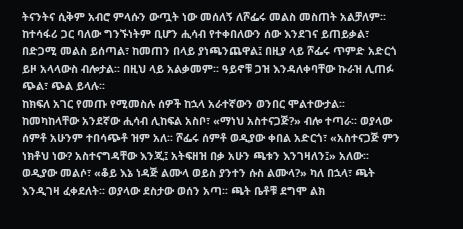ትናንትና ሲቅም አብሮ ምላሱን ውጧት ነው መሰለኝ ለሾፌሩ መልስ መስጠት አልቻለም፡፡ ከተሳፋሪ ጋር ባለው ግንኙነትም ቢሆን ሒሳብ የተቀበለውን ሰው እንደገና ይጠይቃል፣ በድጋሚ መልስ ይሰጣል፣ ከመጠን በላይ ያነጫንጨዋል፤ በዚያ ላይ ሾፌሩ ጥምድ አድርጎ ይዞ አላላውስ ብሎታል፡፡ በዚህ ላይ አልቃመም፡፡ ዓይኖቹ ጋዝ እንዳለቀባቸው ኩራዝ ሊጠፉ ጭል፣ ጭል ይላሉ፡፡
ከክፍለ አገር የመጡ የሚመስሉ ሰዎች ከኋላ አራተኛውን ወንበር ሞልተውታል፡፡ ከመካከላቸው አንደኛው ሒሳብ ሊከፍል አስቦ፣ «ማነህ አስተናጋጅ?» ብሎ ተጣራ፡፡ ወያላው ሰምቶ አሁንም ተበሳጭቶ ዝም አለ፡፡ ሾፌሩ ሰምቶ ወዲያው ቀበል አድርጎ፣ «አስተናጋጅ ምን ነክቶህ ነው? አስተናግዳቸው እንጂ፤ አትፍዘዝ በቃ አሁን ጫቱን እንገዛለን፤» አለው፡፡ ወዲያው መልሶ፣ «ቆይ እኔ ነዳጅ ልሙላ ወይስ ያንተን ሱስ ልሙላ?» ካለ በኋላ፣ ጫት እንዲገዛ ፈቀደለት፡፡ ወያላው ደስታው ወሰን አጣ፡፡ ጫት ቤቶቹ ደግሞ ልክ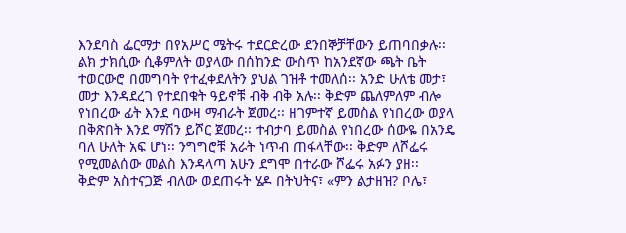እንደባስ ፌርማታ በየአሥር ሜትሩ ተደርድረው ደንበኞቻቸውን ይጠባበቃሉ፡፡
ልክ ታክሲው ሲቆምለት ወያላው በሰከንድ ውስጥ ከአንደኛው ጫት ቤት ተወርውሮ በመግባት የተፈቀደለትን ያህል ገዝቶ ተመለሰ፡፡ አንድ ሁለቴ መታ፣ መታ እንዳደረገ የተደበቁት ዓይኖቹ ብቅ ብቅ አሉ፡፡ ቅድም ጨለምለም ብሎ የነበረው ፊት እንደ ባውዛ ማብራት ጀመረ፡፡ ዘገምተኛ ይመስል የነበረው ወያላ በቅጽበት እንደ ማሽን ይሾር ጀመረ፡፡ ተብታባ ይመስል የነበረው ሰውዬ በአንዴ ባለ ሁለት አፍ ሆነ፡፡ ንግግሮቹ አራት ነጥብ ጠፋላቸው፡፡ ቅድም ለሾፌሩ የሚመልሰው መልስ እንዳላጣ አሁን ደግሞ በተራው ሾፌሩ አፉን ያዘ፡፡
ቅድም አስተናጋጅ ብለው ወደጠሩት ሄዶ በትህትና፣ «ምን ልታዘዝ? ቦሌ፣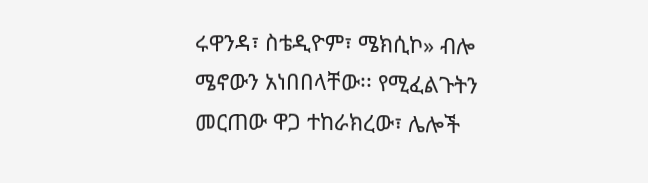ሩዋንዳ፣ ስቴዲዮም፣ ሜክሲኮ» ብሎ ሜኖውን አነበበላቸው፡፡ የሚፈልጉትን መርጠው ዋጋ ተከራክረው፣ ሌሎች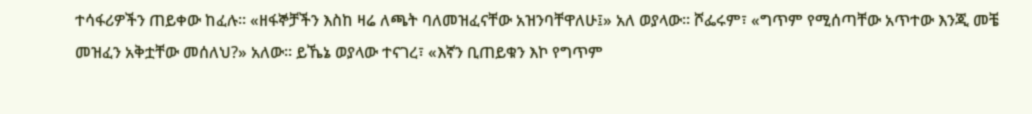ተሳፋሪዎችን ጠይቀው ከፈሉ፡፡ «ዘፋኞቻችን እስከ ዛሬ ለጫት ባለመዝፈናቸው አዝንባቸዋለሁ፤» አለ ወያላው፡፡ ሾፌሩም፣ «ግጥም የሚሰጣቸው አጥተው እንጂ መቼ መዝፈን አቅቷቸው መሰለህ?» አለው፡፡ ይኼኔ ወያላው ተናገረ፣ «እኛን ቢጠይቁን እኮ የግጥም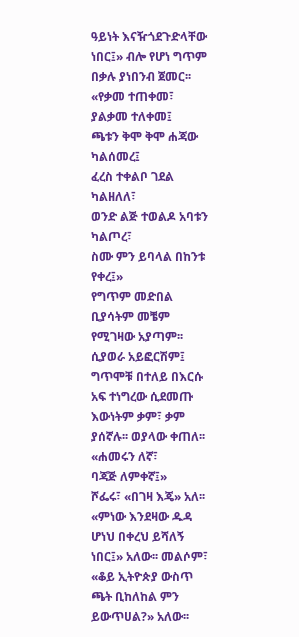ዓይነት እናዥጎደጉድላቸው ነበር፤» ብሎ የሆነ ግጥም በቃሉ ያነበንብ ጀመር፡፡
«የቃመ ተጠቀመ፣
ያልቃመ ተለቀመ፤
ጫቱን ቅሞ ቅሞ ሐጃው ካልሰመረ፤
ፈረስ ተቀልቦ ገደል ካልዘለለ፣
ወንድ ልጅ ተወልዶ አባቱን ካልጦረ፣
ስሙ ምን ይባላል በከንቱ የቀረ፤»
የግጥም መድበል ቢያሳትም መቼም የሚገዛው አያጣም፡፡ ሲያወራ አይፎርሽም፤ ግጥሞቹ በተለይ በእርሱ አፍ ተነግረው ሲደመጡ እውነትም ቃም፣ ቃም ያሰኛሉ፡፡ ወያላው ቀጠለ፡፡
«ሐመሩን ለኛ፣
ባጃጅ ለምቀኛ፤»
ሾፌሩ፣ «በገዛ እጄ» አለ፡፡ «ምነው እንደዛው ዱዳ ሆነህ በቀረህ ይሻለኝ ነበር፤» አለው፡፡ መልሶም፣ «ቆይ ኢትዮጵያ ውስጥ ጫት ቢከለከል ምን ይውጥሀል?» አለው፡፡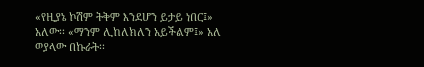«የዚያኔ ኮሽም ትቅም እንደሆን ይታይ ነበር፤» አለው፡፡ «ማንም ሊከለክለን አይችልም፤» አለ ወያላው በኩራት፡፡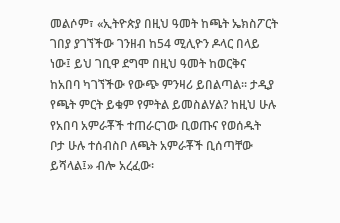መልሶም፣ «ኢትዮጵያ በዚህ ዓመት ከጫት ኤክስፖርት ገበያ ያገኘችው ገንዘብ ከ54 ሚሊዮን ዶላር በላይ ነው፤ ይህ ገቢዋ ደግሞ በዚህ ዓመት ከወርቅና ከአበባ ካገኘችው የውጭ ምንዛሪ ይበልጣል፡፡ ታዲያ የጫት ምርት ይቁም የምትል ይመስልሃል? ከዚህ ሁሉ የአበባ አምራቾች ተጠራርገው ቢወጡና የወሰዱት ቦታ ሁሉ ተሰብስቦ ለጫት አምራቾች ቢሰጣቸው ይሻላል፤» ብሎ አረፈው፡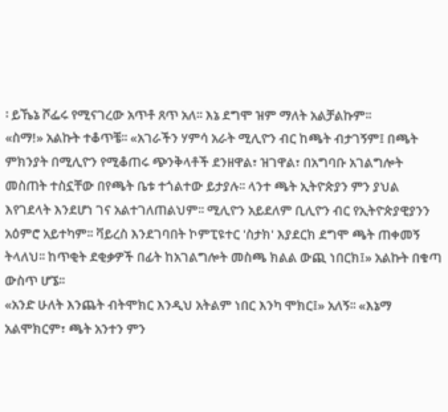፡ ይኼኔ ሾፌሩ የሚናገረው አጥቶ ጸጥ አለ፡፡ እኔ ደግሞ ዝም ማለት አልቻልኩም፡፡
«ስማ!» አልኩት ተቆጥቼ፡፡ «አገራችን ሃምሳ አራት ሚሊዮን ብር ከጫት ብታገኝም፤ በጫት ምክንያት በሚሊዮን የሚቆጠሩ ጭንቅላቶች ደንዘዋል፣ ዝገዋል፣ በአግባቡ አገልግሎት መስጠት ተስኗቸው በየጫት ቤቱ ተጎልተው ይታያሉ፡፡ ላንተ ጫት ኢትዮጵያን ምን ያህል እየገደላት እንደሆነ ገና አልተገለጠልህም፡፡ ሚሊዮን አይደለም ቢሊዮን ብር የኢትዮጵያዊያንን አዕምሮ አይተካም፡፡ ቫይረስ እንደገባበት ኮምፒዩተር 'ስታክ' እያደርክ ደግሞ ጫት ጠቀመኝ ትላለህ፡፡ ከጥቂት ደቂቃዎች በፊት ከአገልግሎት መስጫ ክልል ውጪ ነበርክ፤» አልኩት በቁጣ ውስጥ ሆኜ፡፡
«አንድ ሁለት እንጨት ብትሞክር እንዲህ አትልም ነበር እንካ ሞክር፤» አለኝ፡፡ «እኔማ አልሞክርም፣ ጫት አንተን ምን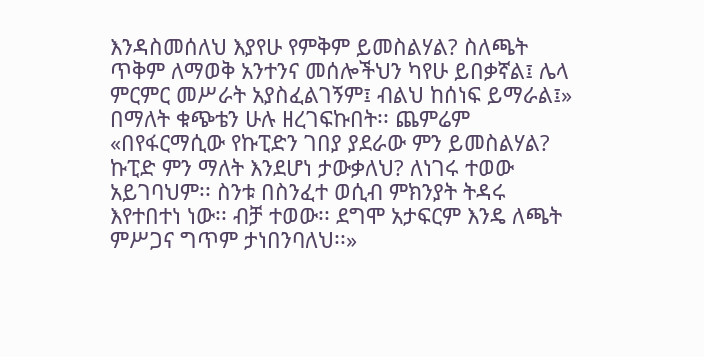እንዳስመሰለህ እያየሁ የምቅም ይመስልሃል? ስለጫት ጥቅም ለማወቅ አንተንና መሰሎችህን ካየሁ ይበቃኛል፤ ሌላ ምርምር መሥራት አያስፈልገኝም፤ ብልህ ከሰነፍ ይማራል፤» በማለት ቁጭቴን ሁሉ ዘረገፍኩበት፡፡ ጨምሬም «በየፋርማሲው የኩፒድን ገበያ ያደራው ምን ይመስልሃል? ኩፒድ ምን ማለት እንደሆነ ታውቃለህ? ለነገሩ ተወው አይገባህም፡፡ ስንቱ በስንፈተ ወሲብ ምክንያት ትዳሩ እየተበተነ ነው፡፡ ብቻ ተወው፡፡ ደግሞ አታፍርም እንዴ ለጫት ምሥጋና ግጥም ታነበንባለህ፡፡»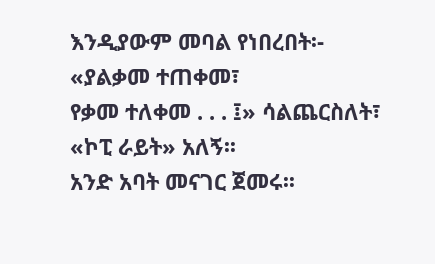እንዲያውም መባል የነበረበት፡-
«ያልቃመ ተጠቀመ፣
የቃመ ተለቀመ . . . ፤» ሳልጨርስለት፣ «ኮፒ ራይት» አለኝ፡፡
አንድ አባት መናገር ጀመሩ፡፡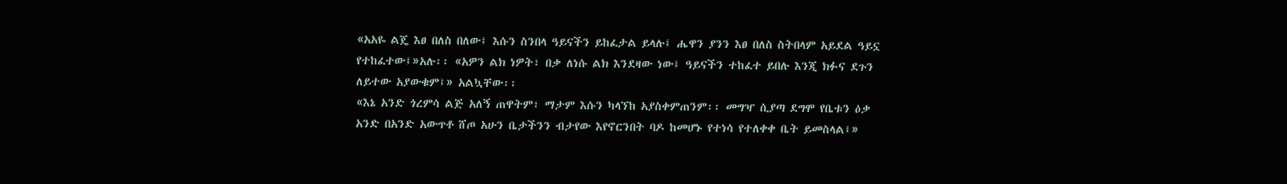«አአዬ ልጄ እፀ በለስ በለው፤ እሱን ስንበላ ዓይናችን ይከፈታል ይላሉ፤ ሔዋን ያንን እፀ በለስ ስትበላም አይደል ዓይኗ የተከፈተው፤»አሉ፡፡ «አዎን ልክ ነዎት፣ በቃ ለነሱ ልክ እንደዛው ነው፤ ዓይናችን ተከፈተ ይበሉ እንጂ ክፉና ደጉን ለይተው አያውቁም፤» አልኳቸው፡፡
«እኔ አንድ ጎረምሳ ልጅ አለኝ ጠዋትም፣ ማታም እሱን ካላኘከ አያስቀምጠንም፡፡ መግዣ ሲያጣ ደግሞ የቤቱን ዕቃ አንድ በአንድ አውጥቶ ሸጦ አሁን ቤታችንን ብታየው እየኖርንበት ባዶ ከመሆኑ የተነሳ የተለቀቀ ቤት ይመስላል፤»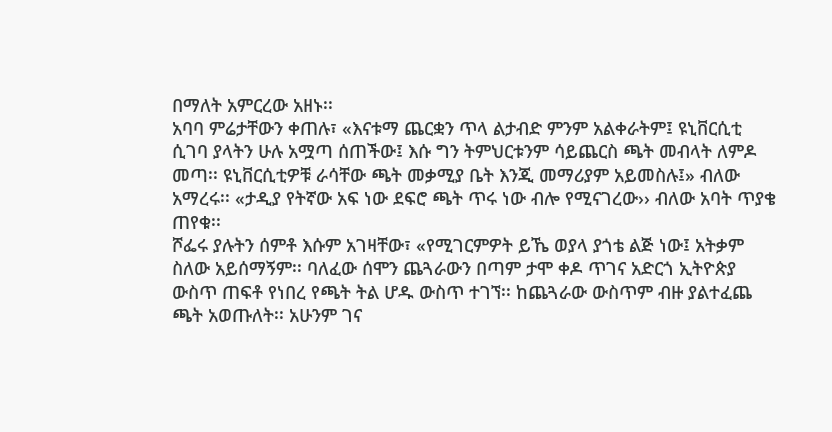በማለት አምርረው አዘኑ፡፡
አባባ ምሬታቸውን ቀጠሉ፣ «እናቱማ ጨርቋን ጥላ ልታብድ ምንም አልቀራትም፤ ዩኒቨርሲቲ ሲገባ ያላትን ሁሉ አሟጣ ሰጠችው፤ እሱ ግን ትምህርቱንም ሳይጨርስ ጫት መብላት ለምዶ መጣ፡፡ ዩኒቨርሲቲዎቹ ራሳቸው ጫት መቃሚያ ቤት እንጂ መማሪያም አይመስሉ፤» ብለው አማረሩ፡፡ «ታዲያ የትኛው አፍ ነው ደፍሮ ጫት ጥሩ ነው ብሎ የሚናገረው›› ብለው አባት ጥያቄ ጠየቁ፡፡
ሾፌሩ ያሉትን ሰምቶ እሱም አገዛቸው፣ «የሚገርምዎት ይኼ ወያላ ያጎቴ ልጅ ነው፤ አትቃም ስለው አይሰማኝም፡፡ ባለፈው ሰሞን ጨጓራውን በጣም ታሞ ቀዶ ጥገና አድርጎ ኢትዮጵያ ውስጥ ጠፍቶ የነበረ የጫት ትል ሆዱ ውስጥ ተገኘ፡፡ ከጨጓራው ውስጥም ብዙ ያልተፈጨ ጫት አወጡለት፡፡ አሁንም ገና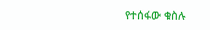የተሰፋው ቁስሉ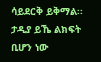ሳይደርቅ ይቅማል፡፡ ታዲያ ይኼ ልክፍት ቢሆን ነው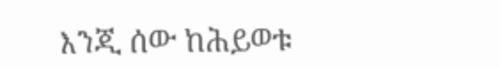እንጂ ሰው ከሕይወቱ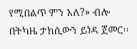የሚበልጥ ምን አለ?» ብሎ በትካዜ ታክሲውን ይነዳ ጀመር፡፡